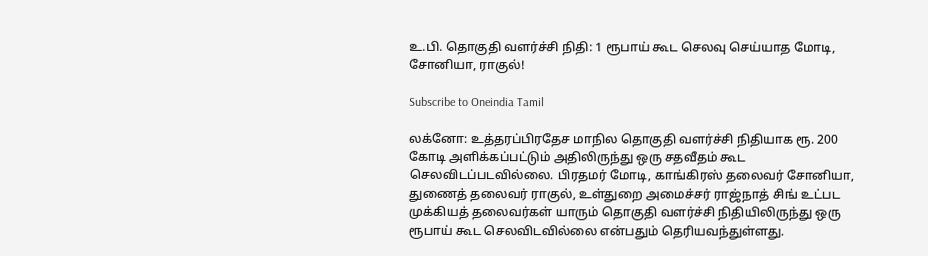உ.பி. தொகுதி வளர்ச்சி நிதி: 1 ரூபாய் கூட செலவு செய்யாத மோடி, சோனியா, ராகுல்!

Subscribe to Oneindia Tamil

லக்னோ: உத்தரப்பிரதேச மாநில தொகுதி வளர்ச்சி நிதியாக ரூ. 200 கோடி அளிக்கப்பட்டும் அதிலிருந்து ஒரு சதவீதம் கூட செலவிடப்படவில்லை. பிரதமர் மோடி, காங்கிரஸ் தலைவர் சோனியா, துணைத் தலைவர் ராகுல், உள்துறை அமைச்சர் ராஜ்நாத் சிங் உட்பட முக்கியத் தலைவர்கள் யாரும் தொகுதி வளர்ச்சி நிதியிலிருந்து ஒரு ரூபாய் கூட செலவிடவில்லை என்பதும் தெரியவந்துள்ளது.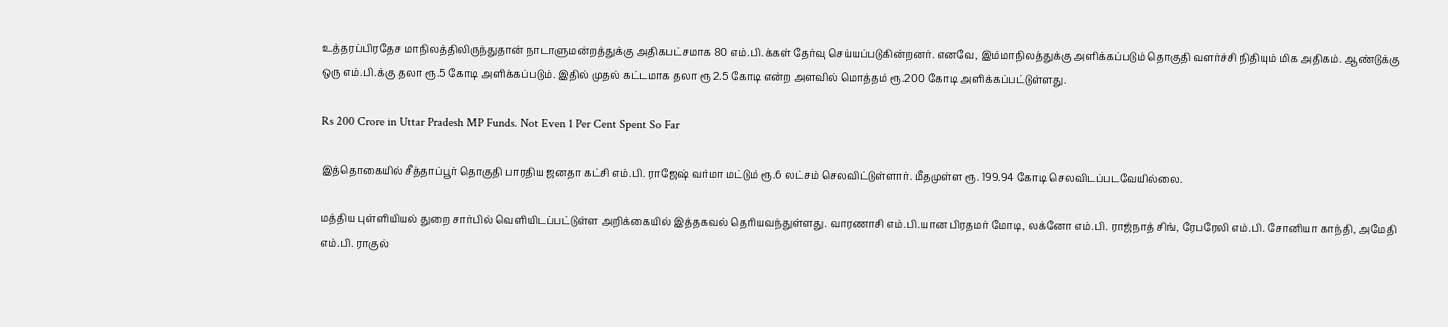உத்தரப்பிரதேச மாநிலத்திலிருந்துதான் நாடாளுமன்றத்துக்கு அதிகபட்சமாக 80 எம்.பி.க்கள் தேர்வு செய்யப்படுகின்றனர். எனவே, இம்மாநிலத்துக்கு அளிக்கப்படும் தொகுதி வளர்ச்சி நிதியும் மிக அதிகம். ஆண்டுக்கு ஒரு எம்.பி.க்கு தலா ரூ.5 கோடி அளிக்கப்படும். இதில் முதல் கட்டமாக தலா ரூ 2.5 கோடி என்ற அளவில் மொத்தம் ரூ.200 கோடி அளிக்கப்பட்டுள்ளது.

Rs 200 Crore in Uttar Pradesh MP Funds. Not Even 1 Per Cent Spent So Far

இத்தொகையில் சீத்தாப்பூர் தொகுதி பாரதிய ஜனதா கட்சி எம்.பி. ராஜேஷ் வர்மா மட்டும் ரூ.6 லட்சம் செலவிட்டுள்ளார். மீதமுள்ள ரூ. 199.94 கோடி செலவிடப்படவேயில்லை.

மத்திய புள்ளியியல் துறை சார்பில் வெளியிடப்பட்டுள்ள அறிக்கையில் இத்தகவல் தெரியவந்துள்ளது. வாரணாசி எம்.பி.யான பிரதமர் மோடி, லக்னோ எம்.பி. ராஜ்நாத் சிங், ரேபரேலி எம்.பி. சோனியா காந்தி, அமேதி எம்.பி. ராகுல்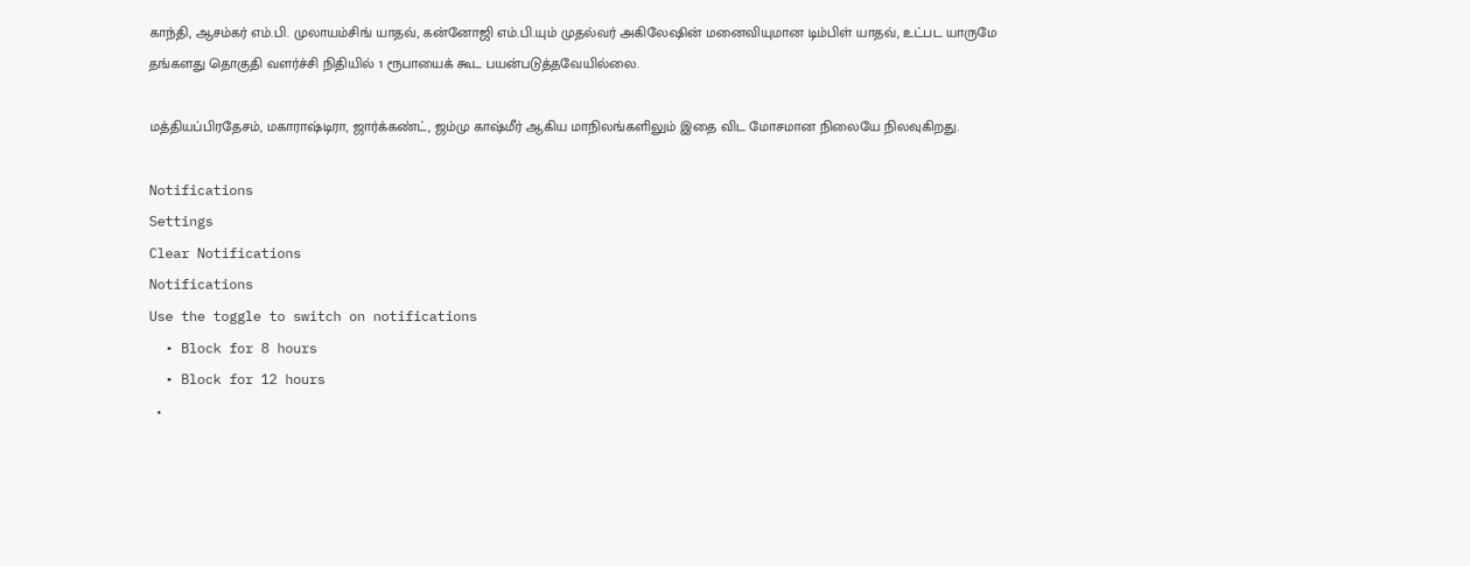காந்தி, ஆசம்கர் எம்.பி. முலாயம்சிங் யாதவ், கன்னோஜி எம்.பி.யும் முதல்வர் அகிலேஷின் மனைவியுமான டிம்பிள் யாதவ், உட்பட யாருமே தங்களது தொகுதி வளர்ச்சி நிதியில் 1 ரூபாயைக் கூட பயன்படுத்தவேயில்லை.

மத்தியப்பிரதேசம், மகாராஷ்டிரா, ஜார்க்கண்ட், ஜம்மு காஷ்மீர் ஆகிய மாநிலங்களிலும் இதை விட மோசமான நிலையே நிலவுகிறது.

Notifications
Settings
Clear Notifications
Notifications
Use the toggle to switch on notifications
  • Block for 8 hours
  • Block for 12 hours
  •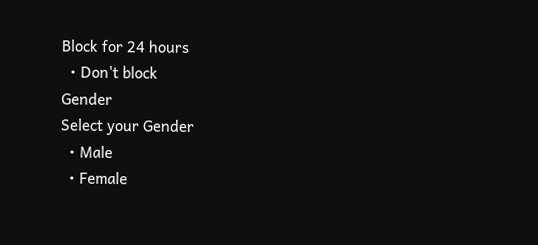Block for 24 hours
  • Don't block
Gender
Select your Gender
  • Male
  • Female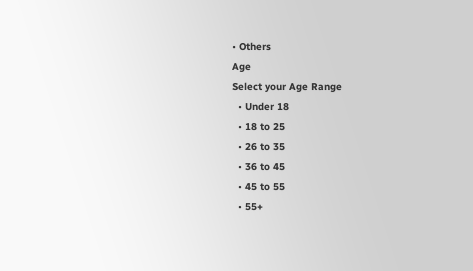• Others
Age
Select your Age Range
  • Under 18
  • 18 to 25
  • 26 to 35
  • 36 to 45
  • 45 to 55
  • 55+